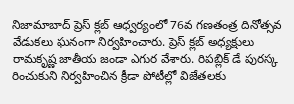నిజామాబాద్ ప్రెస్ క్లబ్ ఆధ్వర్యంలో 76వ గణతంత్ర దినోత్సవ వేడుకలు ఘనంగా నిర్వహించారు. ప్రెస్ క్లబ్ అధ్యక్షులు రామకృష్ణ జాతీయ జండా ఎగుర వేశారు. రిపబ్లిక్ డే పురస్క రించుకుని నిర్వహించిన క్రీడా పోటీల్లో విజేతలకు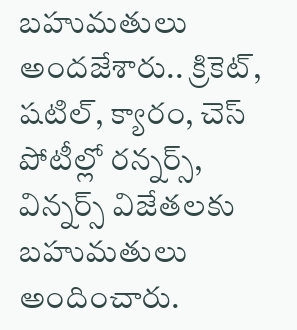బహుమతులు అందజేశారు.. క్రికెట్, షటిల్, క్యారం, చెస్ పోటీల్లో రన్నర్స్, విన్నర్స్ విజేతలకు బహుమతులు అందించారు.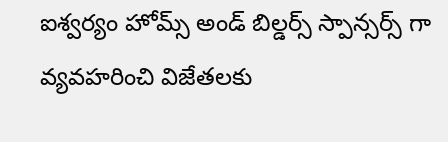ఐశ్వర్యం హోమ్స్ అండ్ బిల్డర్స్ స్పాన్సర్స్ గా వ్యవహరించి విజేతలకు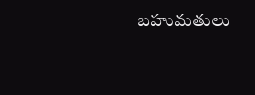బహుమతులు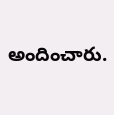అందించారు.